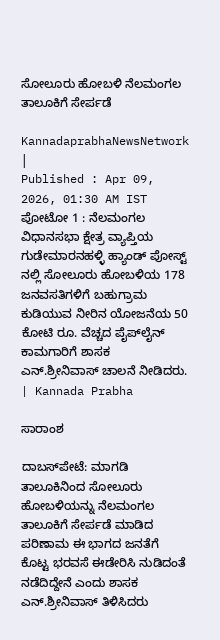ಸೋಲೂರು ಹೋಬಳಿ ನೆಲಮಂಗಲ ತಾಲೂಕಿಗೆ ಸೇರ್ಪಡೆ

KannadaprabhaNewsNetwork |
Published : Apr 09, 2026, 01:30 AM IST
ಪೋಟೋ 1 : ನೆಲಮಂಗಲ ವಿಧಾನಸಭಾ ಕ್ಷೇತ್ರ ವ್ಯಾಪ್ತಿಯ ಗುಡೇಮಾರನಹಳ್ಳಿ ಹ್ಯಾಂಡ್ ಪೋಸ್ಟ್ ನಲ್ಲಿ ಸೋಲೂರು ಹೋಬಳಿಯ 178 ಜನವಸತಿಗಳಿಗೆ ಬಹುಗ್ರಾಮ ಕುಡಿಯುವ ನೀರಿನ ಯೋಜನೆಯ 50 ಕೋಟಿ ರೂ. ವೆಚ್ಚದ ಪೈಪ್‍ಲೈನ್ ಕಾಮಗಾರಿಗೆ ಶಾಸಕ ಎನ್.ಶ್ರೀನಿವಾಸ್ ಚಾಲನೆ ನೀಡಿದರು. | Kannada Prabha

ಸಾರಾಂಶ

ದಾಬಸ್‍ಪೇಟೆ: ಮಾಗಡಿ ತಾಲೂಕಿನಿಂದ ಸೋಲೂರು ಹೋಬಳಿಯನ್ನು ನೆಲಮಂಗಲ ತಾಲೂಕಿಗೆ ಸೇರ್ಪಡೆ ಮಾಡಿದ ಪರಿಣಾಮ ಈ ಭಾಗದ ಜನತೆಗೆ ಕೊಟ್ಟ ಭರವಸೆ ಈಡೇರಿಸಿ ನುಡಿದಂತೆ ನಡೆದಿದ್ದೇನೆ ಎಂದು ಶಾಸಕ ಎನ್.ಶ್ರೀನಿವಾಸ್ ತಿಳಿಸಿದರು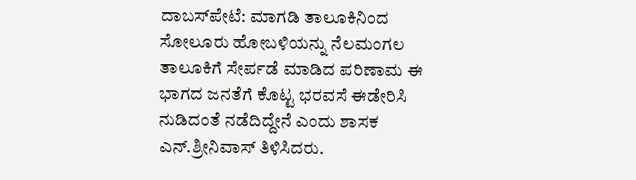ದಾಬಸ್‍ಪೇಟೆ: ಮಾಗಡಿ ತಾಲೂಕಿನಿಂದ ಸೋಲೂರು ಹೋಬಳಿಯನ್ನು ನೆಲಮಂಗಲ ತಾಲೂಕಿಗೆ ಸೇರ್ಪಡೆ ಮಾಡಿದ ಪರಿಣಾಮ ಈ ಭಾಗದ ಜನತೆಗೆ ಕೊಟ್ಟ ಭರವಸೆ ಈಡೇರಿಸಿ ನುಡಿದಂತೆ ನಡೆದಿದ್ದೇನೆ ಎಂದು ಶಾಸಕ ಎನ್.ಶ್ರೀನಿವಾಸ್ ತಿಳಿಸಿದರು.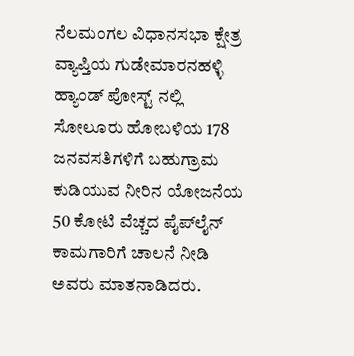ನೆಲಮಂಗಲ ವಿಧಾನಸಭಾ ಕ್ಷೇತ್ರ ವ್ಯಾಪ್ತಿಯ ಗುಡೇಮಾರನಹಳ್ಳಿ ಹ್ಯಾಂಡ್ ಪೋಸ್ಟ್ ನಲ್ಲಿ ಸೋಲೂರು ಹೋಬಳಿಯ 178 ಜನವಸತಿಗಳಿಗೆ ಬಹುಗ್ರಾಮ ಕುಡಿಯುವ ನೀರಿನ ಯೋಜನೆಯ 50 ಕೋಟಿ ವೆಚ್ಚದ ಪೈಪ್‍ಲೈನ್ ಕಾಮಗಾರಿಗೆ ಚಾಲನೆ ನೀಡಿ ಅವರು ಮಾತನಾಡಿದರು.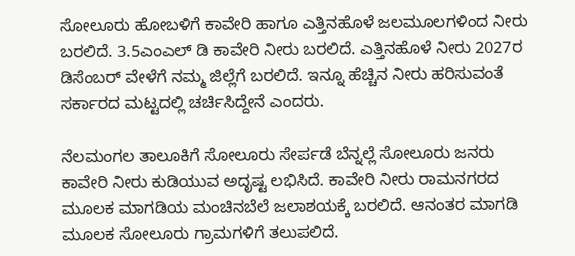ಸೋಲೂರು ಹೋಬಳಿಗೆ ಕಾವೇರಿ ಹಾಗೂ ಎತ್ತಿನಹೊಳೆ ಜಲಮೂಲಗಳಿಂದ ನೀರು ಬರಲಿದೆ. 3.5ಎಂಎಲ್ ಡಿ ಕಾವೇರಿ ನೀರು ಬರಲಿದೆ. ಎತ್ತಿನಹೊಳೆ ನೀರು 2027ರ ಡಿಸೆಂಬರ್ ವೇಳೆಗೆ ನಮ್ಮ ಜಿಲ್ಲೆಗೆ ಬರಲಿದೆ. ಇನ್ನೂ ಹೆಚ್ಚಿನ ನೀರು ಹರಿಸುವಂತೆ ಸರ್ಕಾರದ ಮಟ್ಟದಲ್ಲಿ ಚರ್ಚಿಸಿದ್ದೇನೆ ಎಂದರು.

ನೆಲಮಂಗಲ ತಾಲೂಕಿಗೆ ಸೋಲೂರು ಸೇರ್ಪಡೆ ಬೆನ್ನಲ್ಲೆ ಸೋಲೂರು ಜನರು ಕಾವೇರಿ ನೀರು ಕುಡಿಯುವ ಅದೃಷ್ಟ ಲಭಿಸಿದೆ. ಕಾವೇರಿ ನೀರು ರಾಮನಗರದ ಮೂಲಕ ಮಾಗಡಿಯ ಮಂಚಿನಬೆಲೆ ಜಲಾಶಯಕ್ಕೆ ಬರಲಿದೆ. ಆನಂತರ ಮಾಗಡಿ ಮೂಲಕ ಸೋಲೂರು ಗ್ರಾಮಗಳಿಗೆ ತಲುಪಲಿದೆ.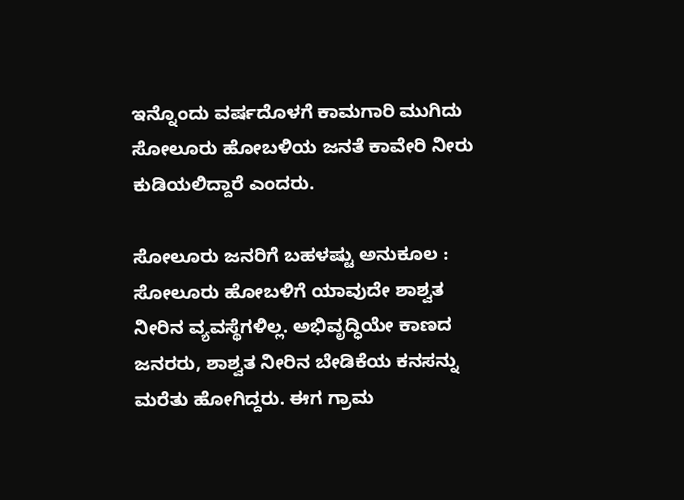ಇನ್ನೊಂದು ವರ್ಷದೊಳಗೆ ಕಾಮಗಾರಿ ಮುಗಿದು ಸೋಲೂರು ಹೋಬಳಿಯ ಜನತೆ ಕಾವೇರಿ ನೀರು ಕುಡಿಯಲಿದ್ದಾರೆ ಎಂದರು.

ಸೋಲೂರು ಜನರಿಗೆ ಬಹಳಷ್ಟು ಅನುಕೂಲ : ಸೋಲೂರು ಹೋಬಳಿಗೆ ಯಾವುದೇ ಶಾಶ್ವತ ನೀರಿನ ವ್ಯವಸ್ಥೆಗಳಿಲ್ಲ. ಅಭಿವೃದ್ಧಿಯೇ ಕಾಣದ ಜನರರು, ಶಾಶ್ವತ ನೀರಿನ ಬೇಡಿಕೆಯ ಕನಸನ್ನು ಮರೆತು ಹೋಗಿದ್ದರು. ಈಗ ಗ್ರಾಮ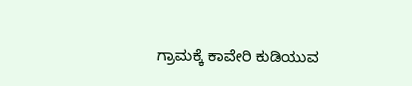ಗ್ರಾಮಕ್ಕೆ ಕಾವೇರಿ ಕುಡಿಯುವ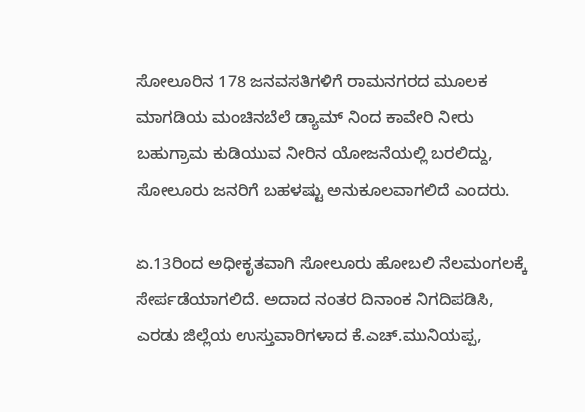ಸೋಲೂರಿನ 178 ಜನವಸತಿಗಳಿಗೆ ರಾಮನಗರದ ಮೂಲಕ ಮಾಗಡಿಯ ಮಂಚಿನಬೆಲೆ ಡ್ಯಾಮ್ ನಿಂದ ಕಾವೇರಿ ನೀರು ಬಹುಗ್ರಾಮ ಕುಡಿಯುವ ನೀರಿನ ಯೋಜನೆಯಲ್ಲಿ ಬರಲಿದ್ದು, ಸೋಲೂರು ಜನರಿಗೆ ಬಹಳಷ್ಟು ಅನುಕೂಲವಾಗಲಿದೆ ಎಂದರು.

ಏ.13ರಿಂದ ಅಧೀಕೃತವಾಗಿ ಸೋಲೂರು ಹೋಬಲಿ ನೆಲಮಂಗಲಕ್ಕೆ ಸೇರ್ಪಡೆಯಾಗಲಿದೆ. ಅದಾದ ನಂತರ ದಿನಾಂಕ ನಿಗದಿಪಡಿಸಿ, ಎರಡು ಜಿಲ್ಲೆಯ ಉಸ್ತುವಾರಿಗಳಾದ ಕೆ.ಎಚ್.ಮುನಿಯಪ್ಪ,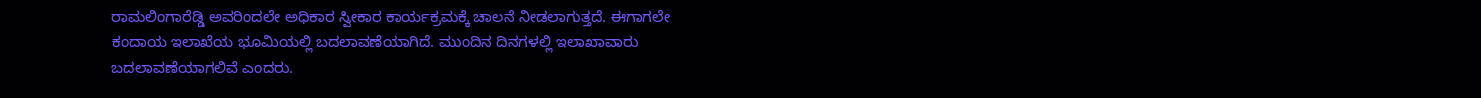ರಾಮಲಿಂಗಾರೆಡ್ಡಿ ಅವರಿಂದಲೇ ಅಧಿಕಾರ ಸ್ವೀಕಾರ ಕಾರ್ಯಕ್ರಮಕ್ಕೆ ಚಾಲನೆ ನೀಡಲಾಗುತ್ತದೆ. ಈಗಾಗಲೇ ಕಂದಾಯ ಇಲಾಖೆಯ ಭೂಮಿಯಲ್ಲಿ ಬದಲಾವಣೆಯಾಗಿದೆ. ಮುಂದಿನ ದಿನಗಳಲ್ಲಿ ಇಲಾಖಾವಾರು ಬದಲಾವಣೆಯಾಗಲಿವೆ ಎಂದರು.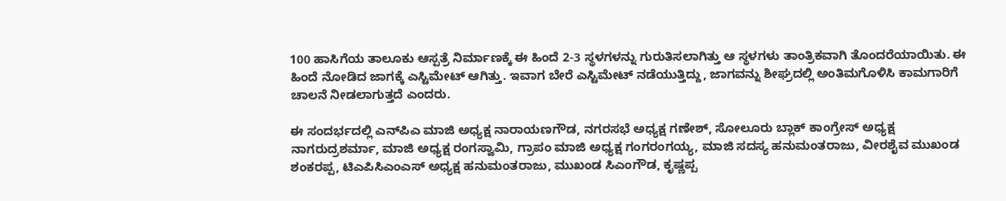100 ಹಾಸಿಗೆಯ ತಾಲೂಕು ಆಸ್ಪತ್ರೆ ನಿರ್ಮಾಣಕ್ಕೆ ಈ ಹಿಂದೆ 2-3 ಸ್ಥಳಗಳನ್ನು ಗುರುತಿಸಲಾಗಿತ್ತು ಆ ಸ್ಥಳಗಳು ತಾಂತ್ರಿಕವಾಗಿ ತೊಂದರೆಯಾಯಿತು. ಈ ಹಿಂದೆ ನೋಡಿದ ಜಾಗಕ್ಕೆ ಎಸ್ಟಿಮೇಟ್ ಆಗಿತ್ತು. ಇವಾಗ ಬೇರೆ ಎಸ್ಟಿಮೇಟ್ ನಡೆಯುತ್ತಿದ್ದು, ಜಾಗವನ್ನು ಶೀಘ್ರದಲ್ಲಿ ಅಂತಿಮಗೊಳಿಸಿ ಕಾಮಗಾರಿಗೆ ಚಾಲನೆ ನೀಡಲಾಗುತ್ತದೆ ಎಂದರು.

ಈ ಸಂದರ್ಭದಲ್ಲಿ ಎನ್‍ಪಿಎ ಮಾಜಿ ಅಧ್ಯಕ್ಷ ನಾರಾಯಣಗೌಡ, ನಗರಸಭೆ ಅಧ್ಯಕ್ಷ ಗಣೇಶ್, ಸೋಲೂರು ಬ್ಲಾಕ್ ಕಾಂಗ್ರೇಸ್ ಅಧ್ಯಕ್ಷ ನಾಗರುದ್ರಶರ್ಮಾ, ಮಾಜಿ ಅಧ್ಯಕ್ಷ ರಂಗಸ್ವಾಮಿ, ಗ್ರಾಪಂ ಮಾಜಿ ಅಧ್ಯಕ್ಷ ಗಂಗರಂಗಯ್ಯ, ಮಾಜಿ ಸದಸ್ಯ ಹನುಮಂತರಾಜು, ವೀರಶೈವ ಮುಖಂಡ ಶಂಕರಪ್ಪ, ಟಿಎಪಿಸಿಎಂಎಸ್ ಅಧ್ಯಕ್ಷ ಹನುಮಂತರಾಜು, ಮುಖಂಡ ಸಿಎಂಗೌಡ, ಕೃಷ್ಣಪ್ಪ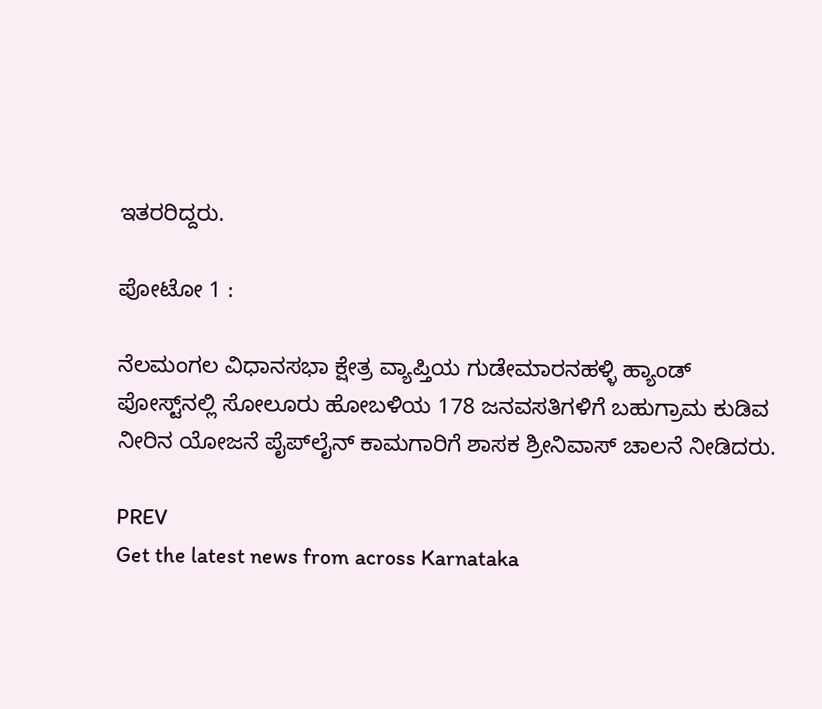ಇತರರಿದ್ದರು.

ಪೋಟೋ 1 :

ನೆಲಮಂಗಲ ವಿಧಾನಸಭಾ ಕ್ಷೇತ್ರ ವ್ಯಾಪ್ತಿಯ ಗುಡೇಮಾರನಹಳ್ಳಿ ಹ್ಯಾಂಡ್ ಪೋಸ್ಟ್‌ನಲ್ಲಿ ಸೋಲೂರು ಹೋಬಳಿಯ 178 ಜನವಸತಿಗಳಿಗೆ ಬಹುಗ್ರಾಮ ಕುಡಿವ ನೀರಿನ ಯೋಜನೆ ಪೈಪ್‍ಲೈನ್ ಕಾಮಗಾರಿಗೆ ಶಾಸಕ ಶ್ರೀನಿವಾಸ್ ಚಾಲನೆ ನೀಡಿದರು.

PREV
Get the latest news from across Karnataka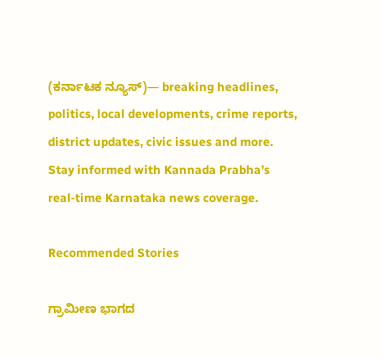(ಕರ್ನಾಟಕ ನ್ಯೂಸ್)— breaking headlines, politics, local developments, crime reports, district updates, civic issues and more. Stay informed with Kannada Prabha’s real‑time Karnataka news coverage.

Recommended Stories

ಗ್ರಾಮೀಣ ಭಾಗದ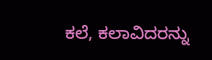ಕಲೆ, ಕಲಾವಿದರನ್ನು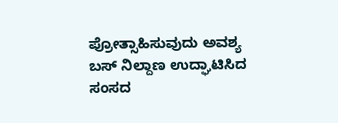ಪ್ರೋತ್ಸಾಹಿಸುವುದು ಅವಶ್ಯ
ಬಸ್‌ ನಿಲ್ದಾಣ ಉದ್ಘಾಟಿಸಿದ ಸಂಸದ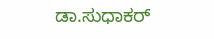ಡಾ.ಸುಧಾಕರ್‌